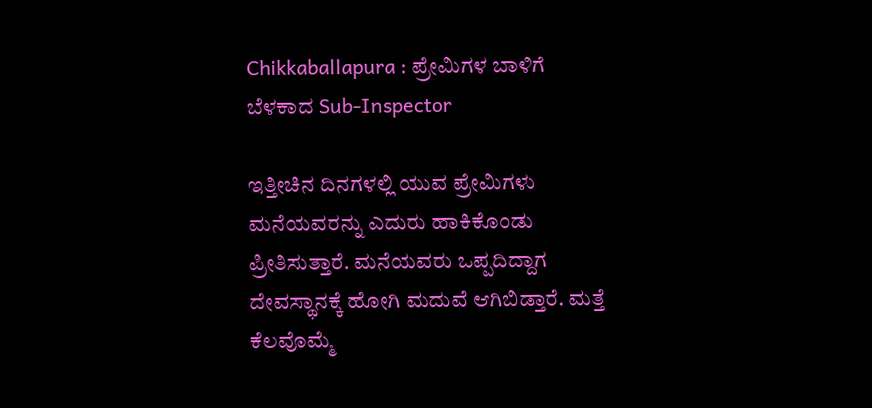Chikkaballapura : ಪ್ರೇಮಿಗಳ ಬಾಳಿಗೆ ಬೆಳಕಾದ Sub-Inspector

ಇತ್ತೀಚಿನ ದಿನಗಳಲ್ಲಿ ಯುವ ಪ್ರೇಮಿಗಳು ಮನೆಯವರನ್ನು ಎದುರು ಹಾಕಿಕೊಂಡು ಪ್ರೀತಿಸುತ್ತಾರೆ. ಮನೆಯವರು ಒಪ್ಪದಿದ್ದಾಗ ದೇವಸ್ಥಾನಕ್ಕೆ ಹೋಗಿ ಮದುವೆ ಆಗಿಬಿಡ್ತಾರೆ. ಮತ್ತೆ ಕೆಲವೊಮ್ಮೆ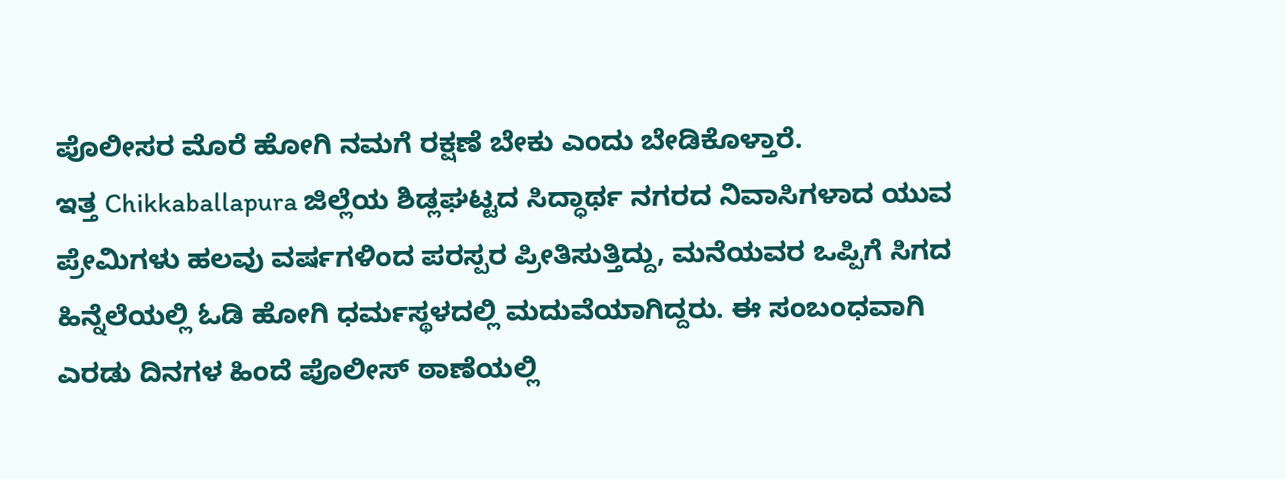ಪೊಲೀಸರ ಮೊರೆ ಹೋಗಿ ನಮಗೆ ರಕ್ಷಣೆ ಬೇಕು ಎಂದು ಬೇಡಿಕೊಳ್ತಾರೆ.
ಇತ್ತ Chikkaballapura ಜಿಲ್ಲೆಯ ಶಿಡ್ಲಘಟ್ಟದ ಸಿದ್ಧಾರ್ಥ ನಗರದ ನಿವಾಸಿಗಳಾದ ಯುವ ಪ್ರೇಮಿಗಳು ಹಲವು ವರ್ಷಗಳಿಂದ ಪರಸ್ಪರ ಪ್ರೀತಿಸುತ್ತಿದ್ದು, ಮನೆಯವರ ಒಪ್ಪಿಗೆ ಸಿಗದ ಹಿನ್ನೆಲೆಯಲ್ಲಿ ಓಡಿ ಹೋಗಿ ಧರ್ಮಸ್ಥಳದಲ್ಲಿ ಮದುವೆಯಾಗಿದ್ದರು. ಈ ಸಂಬಂಧವಾಗಿ ಎರಡು ದಿನಗಳ ಹಿಂದೆ ಪೊಲೀಸ್ ಠಾಣೆಯಲ್ಲಿ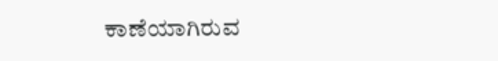ಕಾಣೆಯಾಗಿರುವ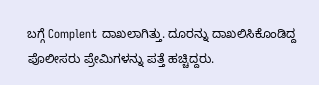ಬಗ್ಗೆ Complent ದಾಖಲಾಗಿತ್ತು. ದೂರನ್ನು ದಾಖಲಿಸಿಕೊಂಡಿದ್ದ ಪೊಲೀಸರು ಪ್ರೇಮಿಗಳನ್ನು ಪತ್ತೆ ಹಚ್ಚಿದ್ದರು.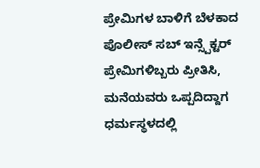ಪ್ರೇಮಿಗಳ ಬಾಳಿಗೆ ಬೆಳಕಾದ ಪೊಲೀಸ್ ಸಬ್ ಇನ್ಸ್ಪೆಕ್ಟರ್
ಪ್ರೇಮಿಗಳಿಬ್ಬರು ಪ್ರೀತಿಸಿ, ಮನೆಯವರು ಒಪ್ಪದಿದ್ದಾಗ ಧರ್ಮಸ್ಥಳದಲ್ಲಿ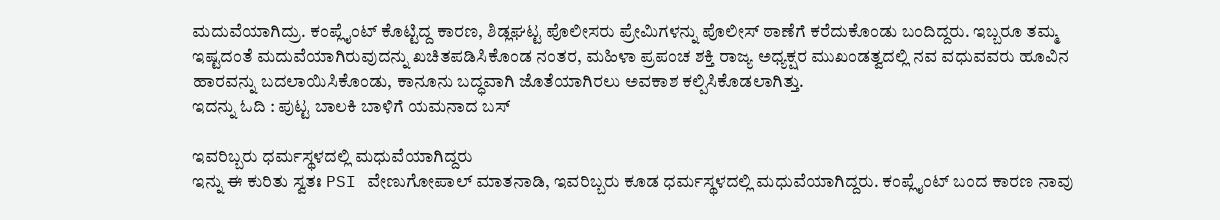ಮದುವೆಯಾಗಿದ್ರು. ಕಂಪ್ಲೈಂಟ್ ಕೊಟ್ಟಿದ್ದ ಕಾರಣ, ಶಿಡ್ಲಘಟ್ಟ ಪೊಲೀಸರು ಪ್ರೇಮಿಗಳನ್ನು ಪೊಲೀಸ್ ಠಾಣೆಗೆ ಕರೆದುಕೊಂಡು ಬಂದಿದ್ದರು. ಇಬ್ಬರೂ ತಮ್ಮ ಇಷ್ಟದಂತೆ ಮದುವೆಯಾಗಿರುವುದನ್ನು ಖಚಿತಪಡಿಸಿಕೊಂಡ ನಂತರ, ಮಹಿಳಾ ಪ್ರಪಂಚ ಶಕ್ತಿ ರಾಜ್ಯ ಅಧ್ಯಕ್ಷರ ಮುಖಂಡತ್ವದಲ್ಲಿ ನವ ವಧುವವರು ಹೂವಿನ ಹಾರವನ್ನು ಬದಲಾಯಿಸಿಕೊಂಡು, ಕಾನೂನು ಬದ್ಧವಾಗಿ ಜೊತೆಯಾಗಿರಲು ಅವಕಾಶ ಕಲ್ಪಿಸಿಕೊಡಲಾಗಿತ್ತು.
ಇದನ್ನು ಓದಿ : ಪುಟ್ಟ ಬಾಲಕಿ ಬಾಳಿಗೆ ಯಮನಾದ ಬಸ್

ಇವರಿಬ್ಬರು ಧರ್ಮಸ್ಥಳದಲ್ಲಿ ಮಧುವೆಯಾಗಿದ್ದರು
ಇನ್ನು ಈ ಕುರಿತು ಸ್ವತಃ PSI ವೇಣುಗೋಪಾಲ್ ಮಾತನಾಡಿ, ಇವರಿಬ್ಬರು ಕೂಡ ಧರ್ಮಸ್ಥಳದಲ್ಲಿ ಮಧುವೆಯಾಗಿದ್ದರು. ಕಂಪ್ಲೈಂಟ್ ಬಂದ ಕಾರಣ ನಾವು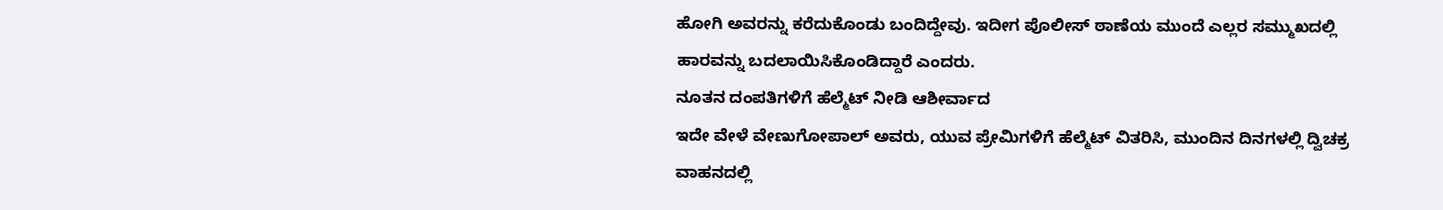ಹೋಗಿ ಅವರನ್ನು ಕರೆದುಕೊಂಡು ಬಂದಿದ್ದೇವು. ಇದೀಗ ಪೊಲೀಸ್ ಠಾಣೆಯ ಮುಂದೆ ಎಲ್ಲರ ಸಮ್ಮುಖದಲ್ಲಿ ಹಾರವನ್ನು ಬದಲಾಯಿಸಿಕೊಂಡಿದ್ದಾರೆ ಎಂದರು.
ನೂತನ ದಂಪತಿಗಳಿಗೆ ಹೆಲ್ಮೆಟ್ ನೀಡಿ ಆಶೀರ್ವಾದ
ಇದೇ ವೇಳೆ ವೇಣುಗೋಪಾಲ್ ಅವರು, ಯುವ ಪ್ರೇಮಿಗಳಿಗೆ ಹೆಲ್ಮೆಟ್ ವಿತರಿಸಿ, ಮುಂದಿನ ದಿನಗಳಲ್ಲಿ ದ್ವಿಚಕ್ರ ವಾಹನದಲ್ಲಿ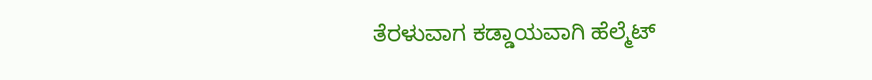ತೆರಳುವಾಗ ಕಡ್ಡಾಯವಾಗಿ ಹೆಲ್ಮೆಟ್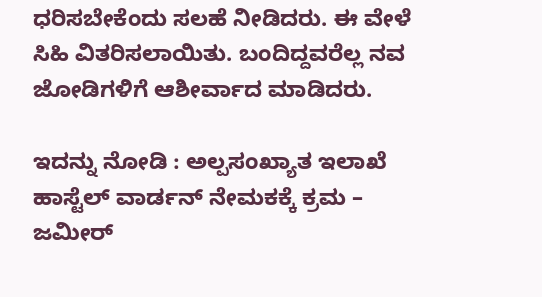ಧರಿಸಬೇಕೆಂದು ಸಲಹೆ ನೀಡಿದರು. ಈ ವೇಳೆ ಸಿಹಿ ವಿತರಿಸಲಾಯಿತು. ಬಂದಿದ್ದವರೆಲ್ಲ ನವ ಜೋಡಿಗಳಿಗೆ ಆಶೀರ್ವಾದ ಮಾಡಿದರು.

ಇದನ್ನು ನೋಡಿ : ಅಲ್ಪಸಂಖ್ಯಾತ ಇಲಾಖೆ ಹಾಸ್ಟೆಲ್ ವಾರ್ಡನ್ ನೇಮಕಕ್ಕೆ ಕ್ರಮ – ಜಮೀರ್